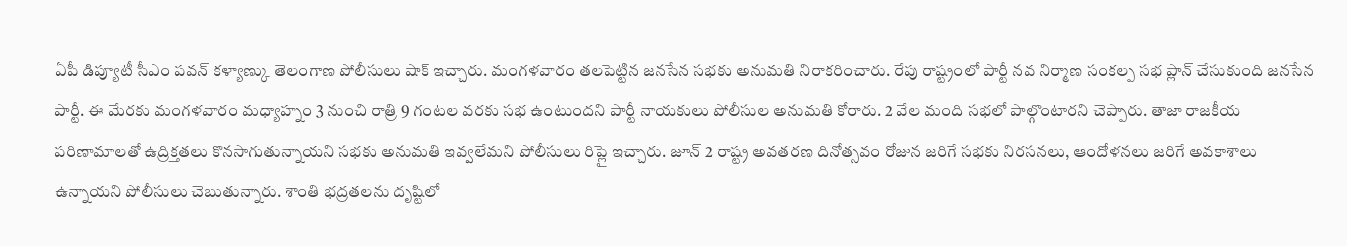ఏపీ డిప్యూటీ సీఎం పవన్ కళ్యాణ్కు తెలంగాణ పోలీసులు షాక్ ఇచ్చారు. మంగళవారం తలపెట్టిన జనసేన సభకు అనుమతి నిరాకరించారు. రేపు రాష్ట్రంలో పార్టీ నవ నిర్మాణ సంకల్ప సభ ప్లాన్ చేసుకుంది జనసేన పార్టీ. ఈ మేరకు మంగళవారం మధ్యాహ్నం 3 నుంచి రాత్రి 9 గంటల వరకు సభ ఉంటుందని పార్టీ నాయకులు పోలీసుల అనుమతి కోరారు. 2 వేల మంది సభలో పాల్గొంటారని చెప్పారు. తాజా రాజకీయ పరిణామాలతో ఉద్రిక్తతలు కొనసాగుతున్నాయని సభకు అనుమతి ఇవ్వలేమని పోలీసులు రిప్లై ఇచ్చారు. జూన్ 2 రాష్ట్ర అవతరణ దినోత్సవం రోజున జరిగే సభకు నిరసనలు, ఆందోళనలు జరిగే అవకాశాలు ఉన్నాయని పోలీసులు చెబుతున్నారు. శాంతి భద్రతలను దృష్టిలో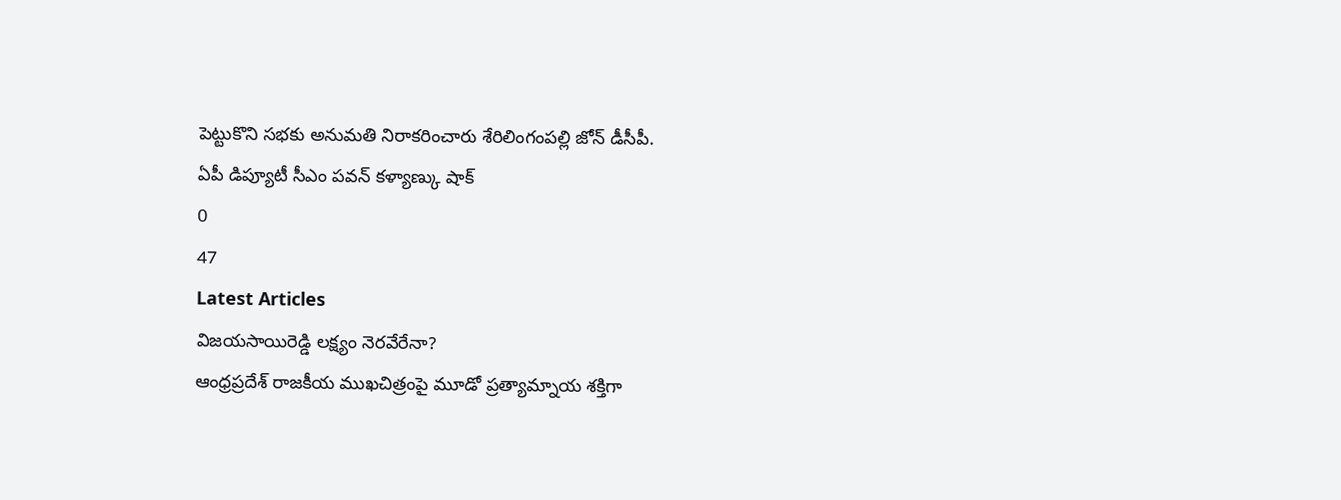పెట్టుకొని సభకు అనుమతి నిరాకరించారు శేరిలింగంపల్లి జోన్ డీసీపీ.
ఏపీ డిప్యూటీ సీఎం పవన్ కళ్యాణ్కు షాక్
0
47
Latest Articles
విజయసాయిరెడ్డి లక్ష్యం నెరవేరేనా?
ఆంధ్రప్రదేశ్ రాజకీయ ముఖచిత్రంపై మూడో ప్రత్యామ్నాయ శక్తిగా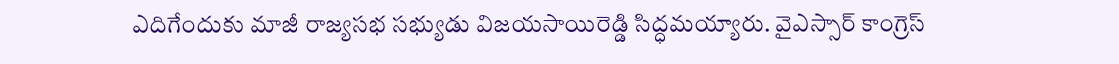ఎదిగేందుకు మాజీ రాజ్యసభ సభ్యుడు విజయసాయిరెడ్డి సిద్ధమయ్యారు. వైఎస్సార్ కాంగ్రెస్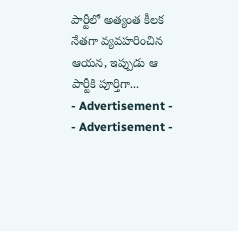పార్టీలో అత్యంత కీలక నేతగా వ్యవహరించిన ఆయన, ఇప్పుడు ఆ పార్టీకి పూర్తిగా...
- Advertisement -
- Advertisement -